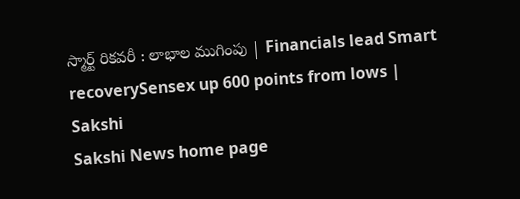స్మార్ట్‌ రికవరీ : లాభాల ముగింపు | Financials lead Smart recoverySensex up 600 points from lows | Sakshi
Sakshi News home page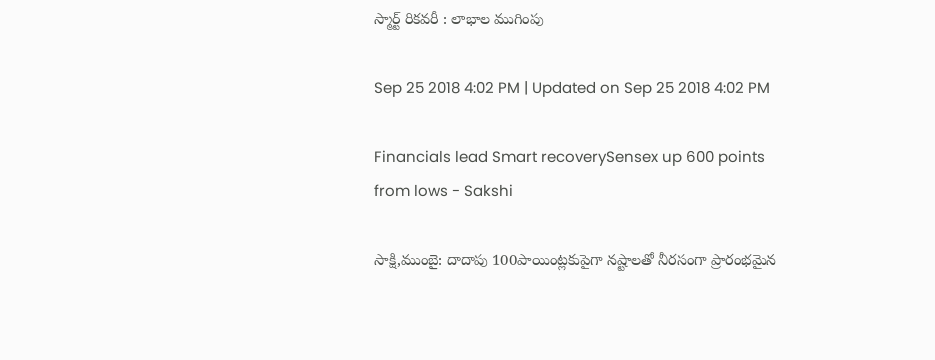స్మార్ట్‌ రికవరీ : లాభాల ముగింపు

Sep 25 2018 4:02 PM | Updated on Sep 25 2018 4:02 PM

Financials lead Smart recoverySensex up 600 points from lows - Sakshi

సాక్షి,ముంబై: దాదాపు 100పాయింట్లకుపైగా నష్టాలతో నీరసంగా ప్రారంభమైన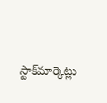స్టాక్‌మార్కెట్లు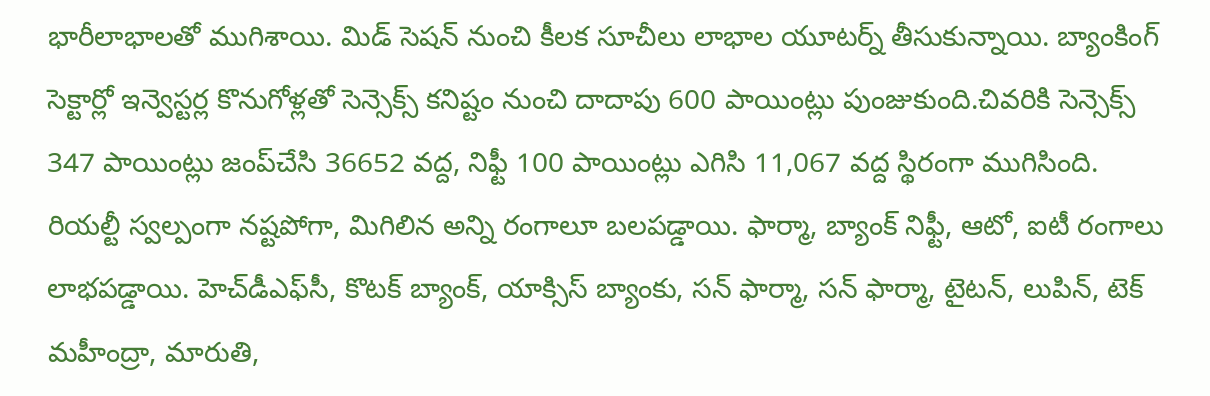భారీలాభాలతో ముగిశాయి. మిడ్‌ సెషన్‌ నుంచి కీలక సూచీలు లాభాల యూటర్న్‌ తీసుకున్నాయి. బ్యాంకింగ్‌ సెక్టార్లో ఇన్వెస్టర్ల కొనుగోళ్లతో సెన్సెక్స్‌ కనిష్టం నుంచి దాదాపు 600 పాయింట్లు పుంజుకుంది.చివరికి సెన్సెక్స్‌ 347 పాయింట్లు జంప్‌చేసి 36652 వద్ద, నిఫ్టీ 100 పాయింట్లు ఎగిసి 11,067 వద్ద స్థిరంగా ముగిసింది. రియల్టీ స్వల్పంగా నష్టపోగా, మిగిలిన అన్ని రంగాలూ బలపడ్డాయి. ఫార్మా, బ్యాంక్‌ నిఫ్టీ, ఆటో, ఐటీ రంగాలు లాభపడ్డాయి. హెచ్‌డీఎఫ్‌సీ, కొటక్‌ బ్యాంక్‌, యాక్సిస్‌ బ్యాంకు, సన్‌ ఫార్మా, సన్‌ ఫార్మా, టైటన్‌, లుపిన్‌, టెక్‌ మహీంద్రా, మారుతి,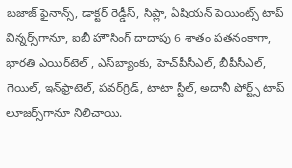బజాజ్‌ ఫైనాన్స్‌, డాక్టర్‌ రెడ్డీస్‌, సిప్లా, ఏషియన్‌ పెయింట్స్‌ టాప్‌ విన్నర్స్‌గానూ, ఐబీ హౌసింగ్‌ దాదాపు 6 శాతం పతనంకాగా, భారతి ఎయిర్‌టెల్‌ , ఎస్‌బ్యాంకు, హెచ్‌పీసీఎల్‌, బీపీసీఎల్‌, గెయిల్‌, ఇన్‌ఫ్రాటెల్‌, పవర్‌గ్రిడ్‌, టాటా స్టీల్‌, అదానీ పోర్ట్స్‌ టాప్‌ లూజర్స్‌గానూ నిలిచాయి.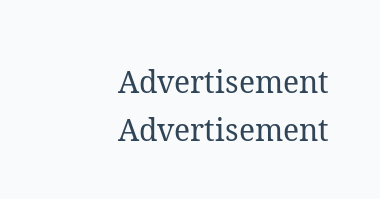Advertisement
Advertisement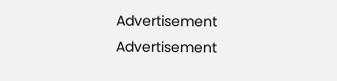Advertisement
Advertisement